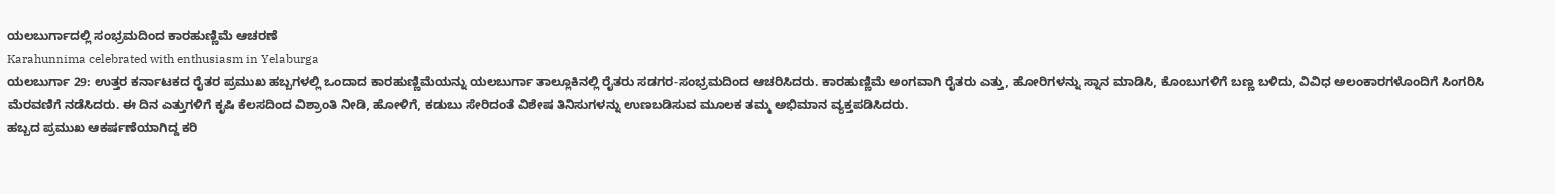ಯಲಬುರ್ಗಾದಲ್ಲಿ ಸಂಭ್ರಮದಿಂದ ಕಾರಹುಣ್ಣಿಮೆ ಆಚರಣೆ
Karahunnima celebrated with enthusiasm in Yelaburga
ಯಲಬುರ್ಗಾ 29: ಉತ್ತರ ಕರ್ನಾಟಕದ ರೈತರ ಪ್ರಮುಖ ಹಬ್ಬಗಳಲ್ಲಿ ಒಂದಾದ ಕಾರಹುಣ್ಣಿಮೆಯನ್ನು ಯಲಬುರ್ಗಾ ತಾಲ್ಲೂಕಿನಲ್ಲಿ ರೈತರು ಸಡಗರ-ಸಂಭ್ರಮದಿಂದ ಆಚರಿಸಿದರು. ಕಾರಹುಣ್ಣಿಮೆ ಅಂಗವಾಗಿ ರೈತರು ಎತ್ತು, ಹೋರಿಗಳನ್ನು ಸ್ನಾನ ಮಾಡಿಸಿ, ಕೊಂಬುಗಳಿಗೆ ಬಣ್ಣ ಬಳಿದು, ವಿವಿಧ ಅಲಂಕಾರಗಳೊಂದಿಗೆ ಸಿಂಗರಿಸಿ ಮೆರವಣಿಗೆ ನಡೆಸಿದರು. ಈ ದಿನ ಎತ್ತುಗಳಿಗೆ ಕೃಷಿ ಕೆಲಸದಿಂದ ವಿಶ್ರಾಂತಿ ನೀಡಿ, ಹೋಳಿಗೆ, ಕಡುಬು ಸೇರಿದಂತೆ ವಿಶೇಷ ತಿನಿಸುಗಳನ್ನು ಉಣಬಡಿಸುವ ಮೂಲಕ ತಮ್ಮ ಅಭಿಮಾನ ವ್ಯಕ್ತಪಡಿಸಿದರು.
ಹಬ್ಬದ ಪ್ರಮುಖ ಆಕರ್ಷಣೆಯಾಗಿದ್ದ ಕರಿ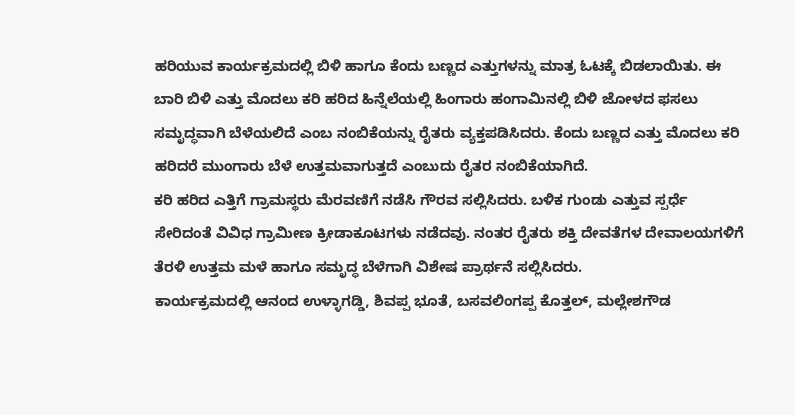ಹರಿಯುವ ಕಾರ್ಯಕ್ರಮದಲ್ಲಿ ಬಿಳಿ ಹಾಗೂ ಕೆಂದು ಬಣ್ಣದ ಎತ್ತುಗಳನ್ನು ಮಾತ್ರ ಓಟಕ್ಕೆ ಬಿಡಲಾಯಿತು. ಈ ಬಾರಿ ಬಿಳಿ ಎತ್ತು ಮೊದಲು ಕರಿ ಹರಿದ ಹಿನ್ನೆಲೆಯಲ್ಲಿ ಹಿಂಗಾರು ಹಂಗಾಮಿನಲ್ಲಿ ಬಿಳಿ ಜೋಳದ ಫಸಲು ಸಮೃದ್ಧವಾಗಿ ಬೆಳೆಯಲಿದೆ ಎಂಬ ನಂಬಿಕೆಯನ್ನು ರೈತರು ವ್ಯಕ್ತಪಡಿಸಿದರು. ಕೆಂದು ಬಣ್ಣದ ಎತ್ತು ಮೊದಲು ಕರಿ ಹರಿದರೆ ಮುಂಗಾರು ಬೆಳೆ ಉತ್ತಮವಾಗುತ್ತದೆ ಎಂಬುದು ರೈತರ ನಂಬಿಕೆಯಾಗಿದೆ.
ಕರಿ ಹರಿದ ಎತ್ತಿಗೆ ಗ್ರಾಮಸ್ಥರು ಮೆರವಣಿಗೆ ನಡೆಸಿ ಗೌರವ ಸಲ್ಲಿಸಿದರು. ಬಳಿಕ ಗುಂಡು ಎತ್ತುವ ಸ್ಪರ್ಧೆ ಸೇರಿದಂತೆ ವಿವಿಧ ಗ್ರಾಮೀಣ ಕ್ರೀಡಾಕೂಟಗಳು ನಡೆದವು. ನಂತರ ರೈತರು ಶಕ್ತಿ ದೇವತೆಗಳ ದೇವಾಲಯಗಳಿಗೆ ತೆರಳಿ ಉತ್ತಮ ಮಳೆ ಹಾಗೂ ಸಮೃದ್ಧ ಬೆಳೆಗಾಗಿ ವಿಶೇಷ ಪ್ರಾರ್ಥನೆ ಸಲ್ಲಿಸಿದರು.
ಕಾರ್ಯಕ್ರಮದಲ್ಲಿ ಆನಂದ ಉಳ್ಳಾಗಡ್ಡಿ, ಶಿವಪ್ಪ ಭೂತೆ, ಬಸವಲಿಂಗಪ್ಪ ಕೊತ್ತಲ್, ಮಲ್ಲೇಶಗೌಡ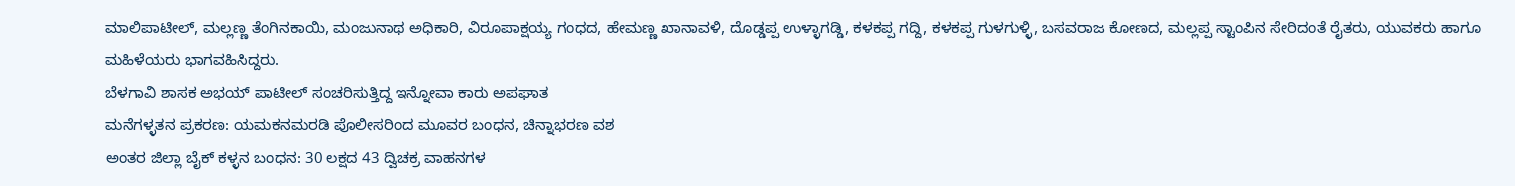ಮಾಲಿಪಾಟೀಲ್, ಮಲ್ಲಣ್ಣ ತೆಂಗಿನಕಾಯಿ, ಮಂಜುನಾಥ ಅಧಿಕಾರಿ, ವಿರೂಪಾಕ್ಷಯ್ಯ ಗಂಧದ, ಹೇಮಣ್ಣ ಖಾನಾವಳಿ, ದೊಡ್ಡಪ್ಪ ಉಳ್ಳಾಗಡ್ಡಿ, ಕಳಕಪ್ಪ ಗದ್ದಿ, ಕಳಕಪ್ಪ ಗುಳಗುಳ್ಳಿ, ಬಸವರಾಜ ಕೋಣದ, ಮಲ್ಲಪ್ಪ ಸ್ಟಾಂಪಿನ ಸೇರಿದಂತೆ ರೈತರು, ಯುವಕರು ಹಾಗೂ ಮಹಿಳೆಯರು ಭಾಗವಹಿಸಿದ್ದರು.
ಬೆಳಗಾವಿ ಶಾಸಕ ಅಭಯ್ ಪಾಟೀಲ್ ಸಂಚರಿಸುತ್ತಿದ್ದ ಇನ್ನೋವಾ ಕಾರು ಅಪಘಾತ
ಮನೆಗಳ್ಳತನ ಪ್ರಕರಣ: ಯಮಕನಮರಡಿ ಪೊಲೀಸರಿಂದ ಮೂವರ ಬಂಧನ, ಚಿನ್ನಾಭರಣ ವಶ
ಅಂತರ ಜಿಲ್ಲಾ ಬೈಕ್ ಕಳ್ಳನ ಬಂಧನ: 30 ಲಕ್ಷದ 43 ದ್ವಿಚಕ್ರ ವಾಹನಗಳ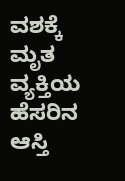ವಶಕ್ಕೆ
ಮೃತ ವ್ಯಕ್ತಿಯ ಹೆಸರಿನ ಆಸ್ತಿ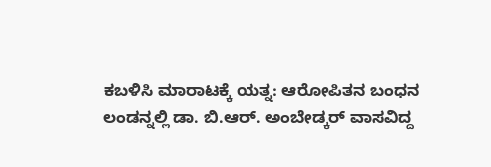ಕಬಳಿಸಿ ಮಾರಾಟಕ್ಕೆ ಯತ್ನ: ಆರೋಪಿತನ ಬಂಧನ
ಲಂಡನ್ನಲ್ಲಿ ಡಾ. ಬಿ.ಆರ್. ಅಂಬೇಡ್ಕರ್ ವಾಸವಿದ್ದ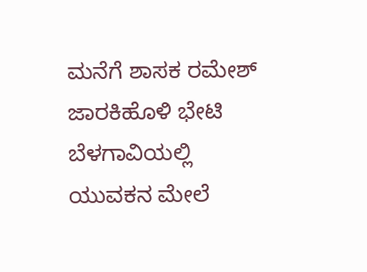ಮನೆಗೆ ಶಾಸಕ ರಮೇಶ್ ಜಾರಕಿಹೊಳಿ ಭೇಟಿ
ಬೆಳಗಾವಿಯಲ್ಲಿ ಯುವಕನ ಮೇಲೆ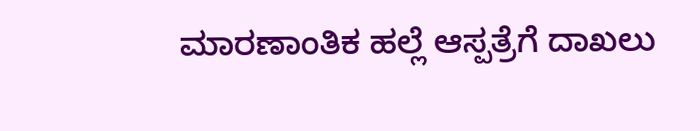ಮಾರಣಾಂತಿಕ ಹಲ್ಲೆ ಆಸ್ಪತ್ರೆಗೆ ದಾಖಲು